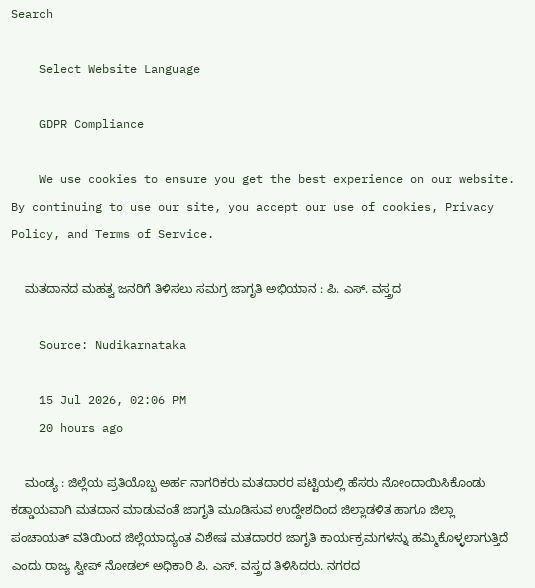Search

    Select Website Language

    GDPR Compliance

    We use cookies to ensure you get the best experience on our website. By continuing to use our site, you accept our use of cookies, Privacy Policy, and Terms of Service.

    ಮತದಾನದ ಮಹತ್ವ ಜನರಿಗೆ ತಿಳಿಸಲು ಸಮಗ್ರ ಜಾಗೃತಿ ಅಭಿಯಾನ : ಪಿ. ಎಸ್‌. ವಸ್ತ್ರದ

    Source: Nudikarnataka

    15 Jul 2026, 02:06 PM
    20 hours ago

    ಮಂಡ್ಯ : ಜಿಲ್ಲೆಯ ಪ್ರತಿಯೊಬ್ಬ ಅರ್ಹ ನಾಗರಿಕರು ಮತದಾರರ ಪಟ್ಟಿಯಲ್ಲಿ ಹೆಸರು ನೋಂದಾಯಿಸಿಕೊಂಡು ಕಡ್ಡಾಯವಾಗಿ ಮತದಾನ ಮಾಡುವಂತೆ ಜಾಗೃತಿ ಮೂಡಿಸುವ ಉದ್ದೇಶದಿಂದ ಜಿಲ್ಲಾಡಳಿತ ಹಾಗೂ ಜಿಲ್ಲಾ ಪಂಚಾಯತ್ ವತಿಯಿಂದ ಜಿಲ್ಲೆಯಾದ್ಯಂತ ವಿಶೇಷ ಮತದಾರರ ಜಾಗೃತಿ ಕಾರ್ಯಕ್ರಮಗಳನ್ನು ಹಮ್ಮಿಕೊಳ್ಳಲಾಗುತ್ತಿದೆ ಎಂದು ರಾಜ್ಯ ಸ್ವೀಪ್‌ ನೋಡಲ್‌ ಅಧಿಕಾರಿ ಪಿ. ಎಸ್‌. ವಸ್ತ್ರದ ತಿಳಿಸಿದರು. ನಗರದ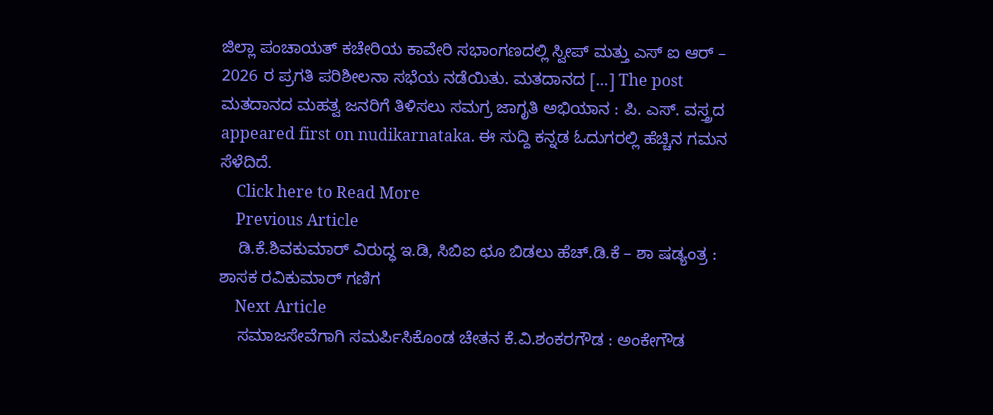ಜಿಲ್ಲಾ ಪಂಚಾಯತ್ ಕಚೇರಿಯ ಕಾವೇರಿ ಸಭಾಂಗಣದಲ್ಲಿ ಸ್ವೀಪ್‌ ಮತ್ತು ಎಸ್‌ ಐ ಆರ್ – 2026 ರ ಪ್ರಗತಿ ಪರಿಶೀಲನಾ ಸಭೆಯ ನಡೆಯಿತು. ಮತದಾನದ […] The post ಮತದಾನದ ಮಹತ್ವ ಜನರಿಗೆ ತಿಳಿಸಲು ಸಮಗ್ರ ಜಾಗೃತಿ ಅಭಿಯಾನ : ಪಿ. ಎಸ್‌. ವಸ್ತ್ರದ appeared first on nudikarnataka. ಈ ಸುದ್ದಿ ಕನ್ನಡ ಓದುಗರಲ್ಲಿ ಹೆಚ್ಚಿನ ಗಮನ ಸೆಳೆದಿದೆ.
    Click here to Read More
    Previous Article
    ಡಿ.ಕೆ.ಶಿವಕುಮಾರ್ ವಿರುದ್ಧ ಇ.ಡಿ, ಸಿಬಿಐ ಛೂ ಬಿಡಲು ಹೆಚ್.ಡಿ.ಕೆ – ಶಾ ಷಡ್ಯಂತ್ರ : ಶಾಸಕ ರವಿಕುಮಾರ್ ಗಣಿಗ
    Next Article
    ಸಮಾಜಸೇವೆಗಾಗಿ ಸಮರ್ಪಿಸಿಕೊಂಡ ಚೇತನ ಕೆ.ವಿ.ಶಂಕರಗೌಡ : ಅಂಕೇಗೌಡ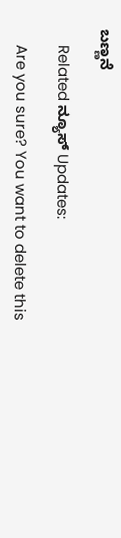ಬಣ್ಣನೆ

    Related ನ್ಯೂಸ್ Updates:

    Are you sure? You want to delete this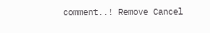comment..! Remove Cancel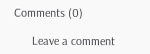Comments (0)

      Leave a comment